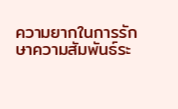ความยากในการรักษาความสัมพันธ์ระ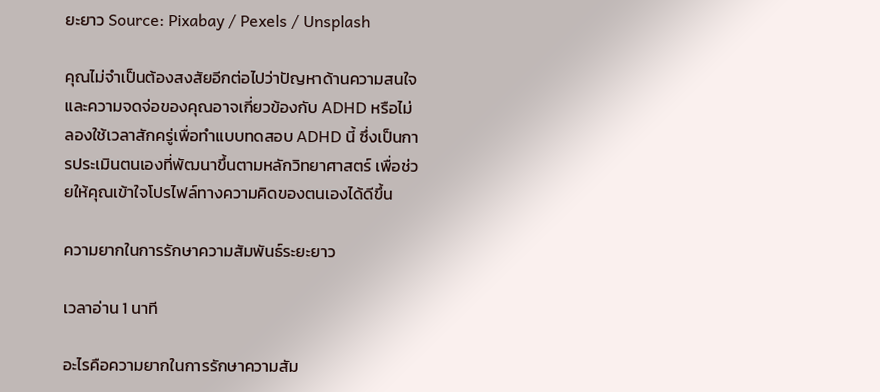ยะยาว Source: Pixabay / Pexels / Unsplash

คุณไม่จำเป็นต้องสงสัยอีกต่อไปว่าปัญหาด้านความสนใจและความจดจ่อของคุณอาจเกี่ยวข้องกับ ADHD หรือไม่ ลองใช้เวลาสักครู่เพื่อทำแบบทดสอบ ADHD นี้ ซึ่งเป็นการประเมินตนเองที่พัฒนาขึ้นตามหลักวิทยาศาสตร์ เพื่อช่วยให้คุณเข้าใจโปรไฟล์ทางความคิดของตนเองได้ดีขึ้น

ความยากในการรักษาความสัมพันธ์ระยะยาว

เวลาอ่าน 1 นาที

อะไรคือความยากในการรักษาความสัม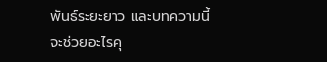พันธ์ระยะยาว และบทความนี้จะช่วยอะไรคุ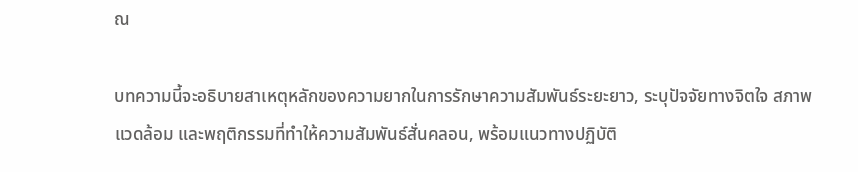ณ

บทความนี้จะอธิบายสาเหตุหลักของความยากในการรักษาความสัมพันธ์ระยะยาว, ระบุปัจจัยทางจิตใจ สภาพแวดล้อม และพฤติกรรมที่ทำให้ความสัมพันธ์สั่นคลอน, พร้อมแนวทางปฏิบัติ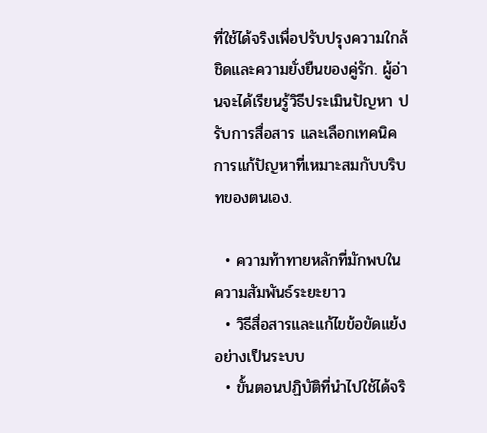ที่ใช้ได้จริงเพื่อปรับปรุงความใกล้ชิดและความยั่งยืนของคู่รัก. ผู้อ่านจะได้เรียนรู้วิธีประเมินปัญหา ปรับการสื่อสาร และเลือกเทคนิคการแก้ปัญหาที่เหมาะสมกับบริบทของตนเอง.

  • ความท้าทายหลักที่มักพบในความสัมพันธ์ระยะยาว
  • วิธีสื่อสารและแก้ไขข้อขัดแย้งอย่างเป็นระบบ
  • ขั้นตอนปฏิบัติที่นำไปใช้ได้จริ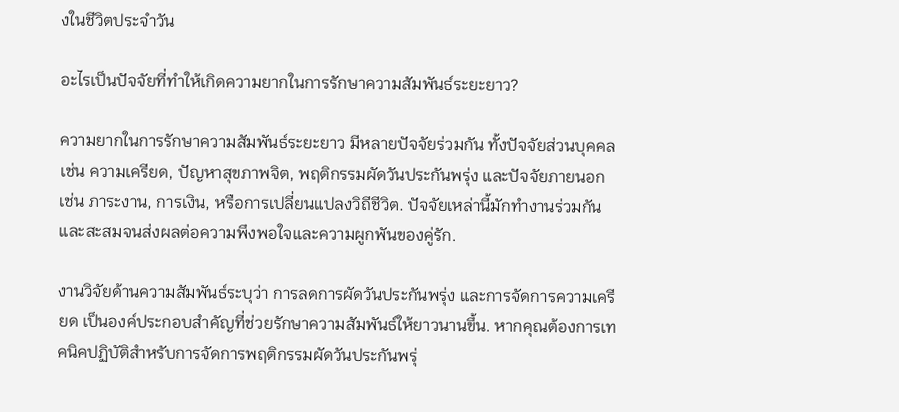งในชีวิตประจำวัน

อะไรเป็นปัจจัยที่ทำให้เกิดความยากในการรักษาความสัมพันธ์ระยะยาว?

ความยากในการรักษาความสัมพันธ์ระยะยาว มีหลายปัจจัยร่วมกัน ทั้งปัจจัยส่วนบุคคล เช่น ความเครียด, ปัญหาสุขภาพจิต, พฤติกรรมผัดวันประกันพรุ่ง และปัจจัยภายนอก เช่น ภาระงาน, การเงิน, หรือการเปลี่ยนแปลงวิถีชีวิต. ปัจจัยเหล่านี้มักทำงานร่วมกันและสะสมจนส่งผลต่อความพึงพอใจและความผูกพันของคู่รัก.

งานวิจัยด้านความสัมพันธ์ระบุว่า การลดการผัดวันประกันพรุ่ง และการจัดการความเครียด เป็นองค์ประกอบสำคัญที่ช่วยรักษาความสัมพันธ์ให้ยาวนานขึ้น. หากคุณต้องการเทคนิคปฏิบัติสำหรับการจัดการพฤติกรรมผัดวันประกันพรุ่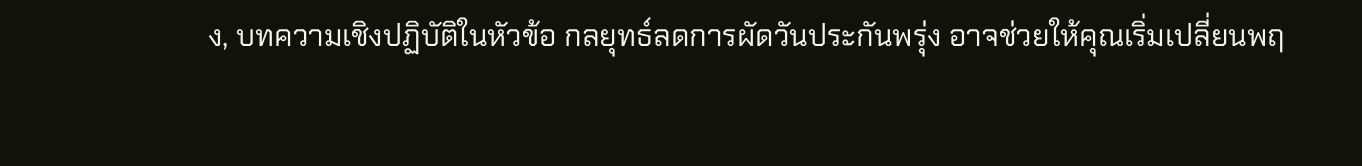ง, บทความเชิงปฏิบัติในหัวข้อ กลยุทธ์ลดการผัดวันประกันพรุ่ง อาจช่วยให้คุณเริ่มเปลี่ยนพฤ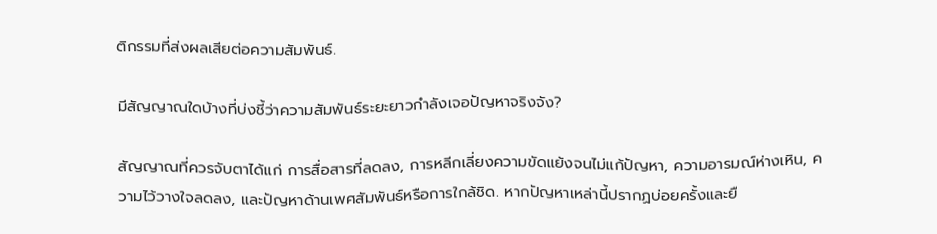ติกรรมที่ส่งผลเสียต่อความสัมพันธ์.

มีสัญญาณใดบ้างที่บ่งชี้ว่าความสัมพันธ์ระยะยาวกำลังเจอปัญหาจริงจัง?

สัญญาณที่ควรจับตาได้แก่ การสื่อสารที่ลดลง, การหลีกเลี่ยงความขัดแย้งจนไม่แก้ปัญหา, ความอารมณ์ห่างเหิน, ความไว้วางใจลดลง, และปัญหาด้านเพศสัมพันธ์หรือการใกล้ชิด. หากปัญหาเหล่านี้ปรากฏบ่อยครั้งและยื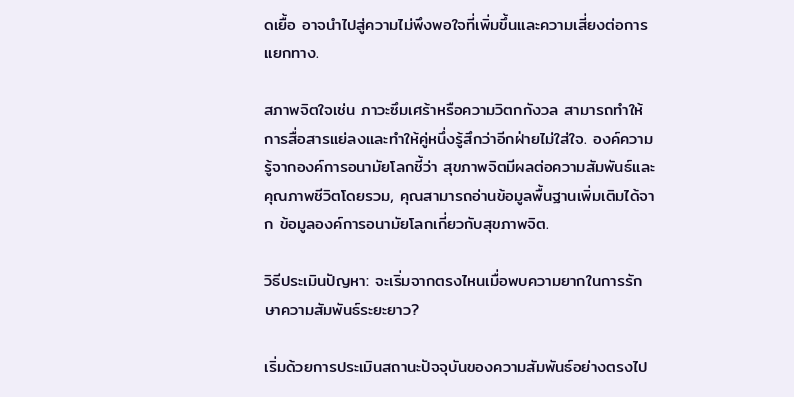ดเยื้อ อาจนำไปสู่ความไม่พึงพอใจที่เพิ่มขึ้นและความเสี่ยงต่อการแยกทาง.

สภาพจิตใจเช่น ภาวะซึมเศร้าหรือความวิตกกังวล สามารถทำให้การสื่อสารแย่ลงและทำให้คู่หนึ่งรู้สึกว่าอีกฝ่ายไม่ใส่ใจ. องค์ความรู้จากองค์การอนามัยโลกชี้ว่า สุขภาพจิตมีผลต่อความสัมพันธ์และคุณภาพชีวิตโดยรวม, คุณสามารถอ่านข้อมูลพื้นฐานเพิ่มเติมได้จาก ข้อมูลองค์การอนามัยโลกเกี่ยวกับสุขภาพจิต.

วิธีประเมินปัญหา: จะเริ่มจากตรงไหนเมื่อพบความยากในการรักษาความสัมพันธ์ระยะยาว?

เริ่มด้วยการประเมินสถานะปัจจุบันของความสัมพันธ์อย่างตรงไป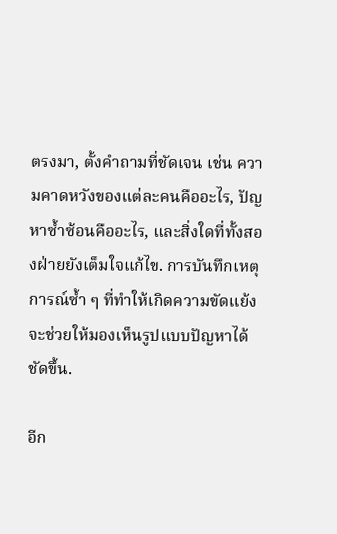ตรงมา, ตั้งคำถามที่ชัดเจน เช่น ความคาดหวังของแต่ละคนคืออะไร, ปัญหาซ้ำซ้อนคืออะไร, และสิ่งใดที่ทั้งสองฝ่ายยังเต็มใจแก้ไข. การบันทึกเหตุการณ์ซ้ำ ๆ ที่ทำให้เกิดความขัดแย้งจะช่วยให้มองเห็นรูปแบบปัญหาได้ชัดขึ้น.

อีก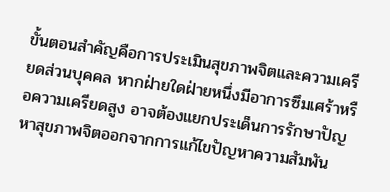ขั้นตอนสำคัญคือการประเมินสุขภาพจิตและความเครียดส่วนบุคคล หากฝ่ายใดฝ่ายหนึ่งมีอาการซึมเศร้าหรือความเครียดสูง อาจต้องแยกประเด็นการรักษาปัญหาสุขภาพจิตออกจากการแก้ไขปัญหาความสัมพัน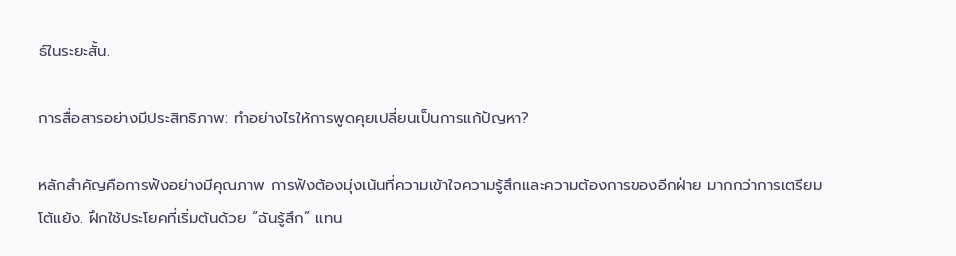ธ์ในระยะสั้น.

การสื่อสารอย่างมีประสิทธิภาพ: ทำอย่างไรให้การพูดคุยเปลี่ยนเป็นการแก้ปัญหา?

หลักสำคัญคือการฟังอย่างมีคุณภาพ การฟังต้องมุ่งเน้นที่ความเข้าใจความรู้สึกและความต้องการของอีกฝ่าย มากกว่าการเตรียมโต้แย้ง. ฝึกใช้ประโยคที่เริ่มต้นด้วย “ฉันรู้สึก” แทน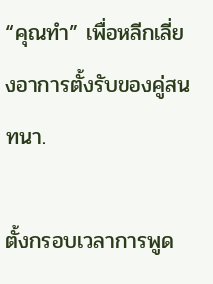“คุณทำ” เพื่อหลีกเลี่ยงอาการตั้งรับของคู่สนทนา.

ตั้งกรอบเวลาการพูด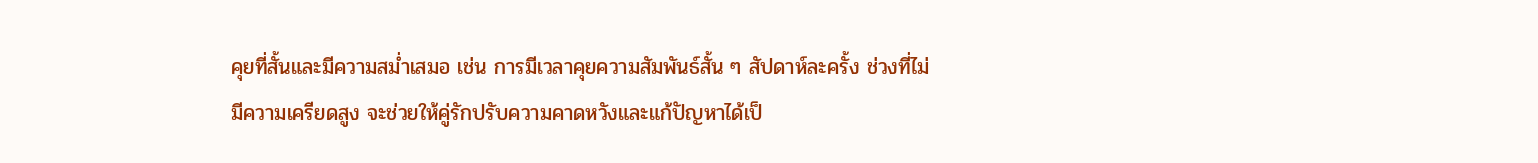คุยที่สั้นและมีความสม่ำเสมอ เช่น การมีเวลาคุยความสัมพันธ์สั้น ๆ สัปดาห์ละครั้ง ช่วงที่ไม่มีความเครียดสูง จะช่วยให้คู่รักปรับความคาดหวังและแก้ปัญหาได้เป็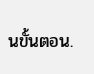นขั้นตอน.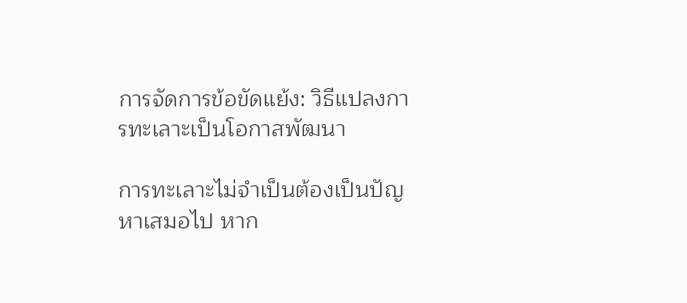การจัดการข้อขัดแย้ง: วิธีแปลงการทะเลาะเป็นโอกาสพัฒนา

การทะเลาะไม่จำเป็นต้องเป็นปัญหาเสมอไป หาก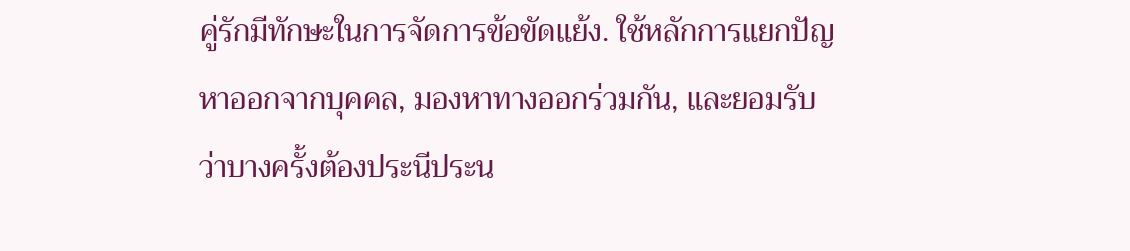คู่รักมีทักษะในการจัดการข้อขัดแย้ง. ใช้หลักการแยกปัญหาออกจากบุคคล, มองหาทางออกร่วมกัน, และยอมรับว่าบางครั้งต้องประนีประน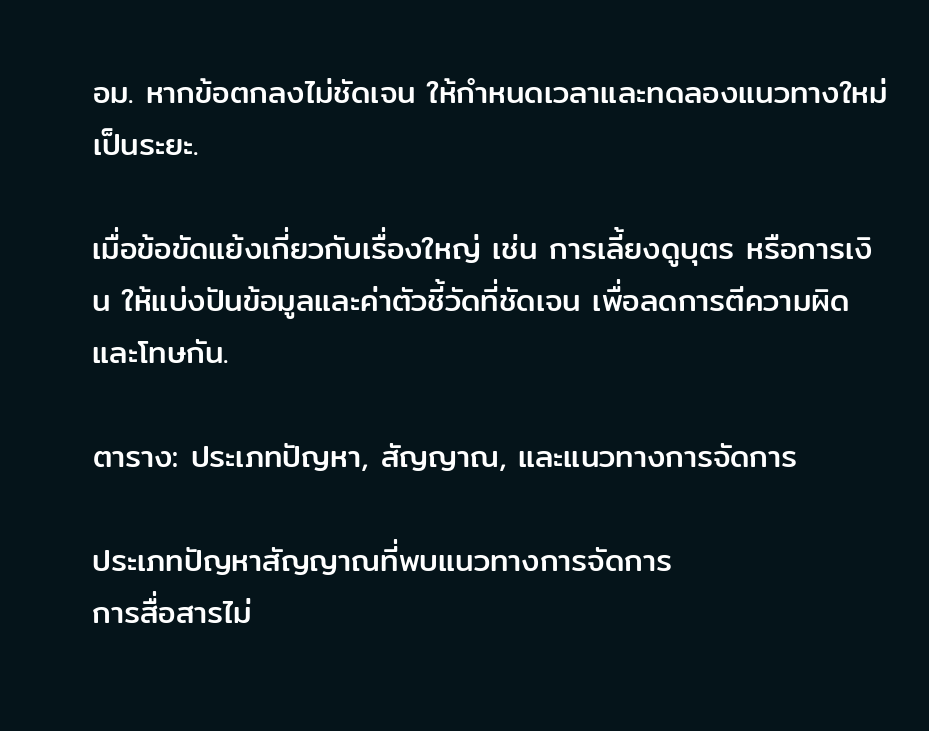อม. หากข้อตกลงไม่ชัดเจน ให้กำหนดเวลาและทดลองแนวทางใหม่เป็นระยะ.

เมื่อข้อขัดแย้งเกี่ยวกับเรื่องใหญ่ เช่น การเลี้ยงดูบุตร หรือการเงิน ให้แบ่งปันข้อมูลและค่าตัวชี้วัดที่ชัดเจน เพื่อลดการตีความผิดและโทษกัน.

ตาราง: ประเภทปัญหา, สัญญาณ, และแนวทางการจัดการ

ประเภทปัญหาสัญญาณที่พบแนวทางการจัดการ
การสื่อสารไม่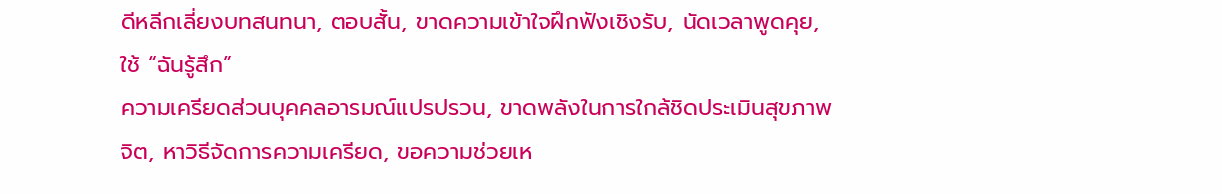ดีหลีกเลี่ยงบทสนทนา, ตอบสั้น, ขาดความเข้าใจฝึกฟังเชิงรับ, นัดเวลาพูดคุย, ใช้ “ฉันรู้สึก”
ความเครียดส่วนบุคคลอารมณ์แปรปรวน, ขาดพลังในการใกล้ชิดประเมินสุขภาพจิต, หาวิธีจัดการความเครียด, ขอความช่วยเห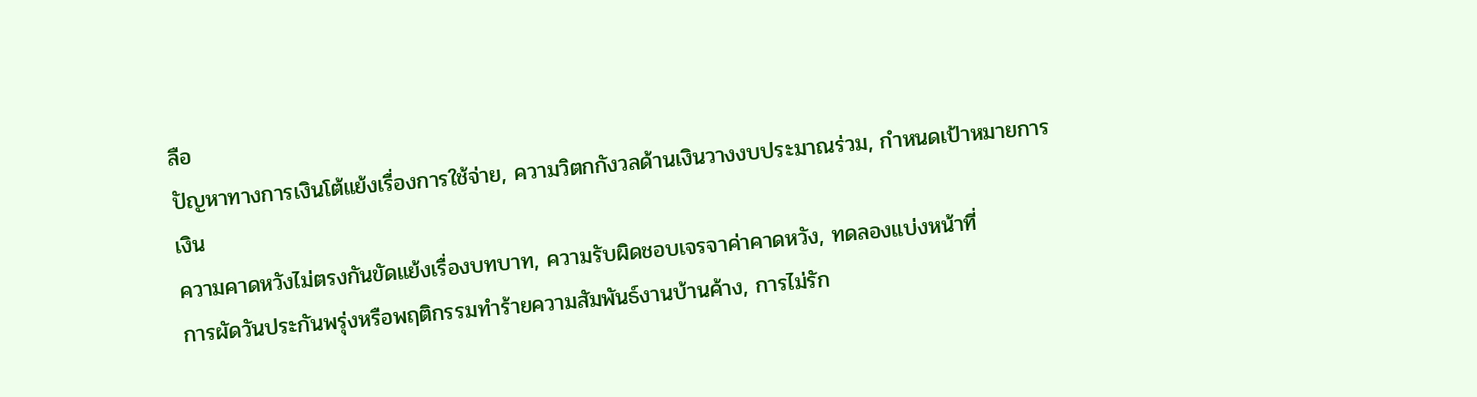ลือ
ปัญหาทางการเงินโต้แย้งเรื่องการใช้จ่าย, ความวิตกกังวลด้านเงินวางงบประมาณร่วม, กำหนดเป้าหมายการเงิน
ความคาดหวังไม่ตรงกันขัดแย้งเรื่องบทบาท, ความรับผิดชอบเจรจาค่าคาดหวัง, ทดลองแบ่งหน้าที่
การผัดวันประกันพรุ่งหรือพฤติกรรมทำร้ายความสัมพันธ์งานบ้านค้าง, การไม่รัก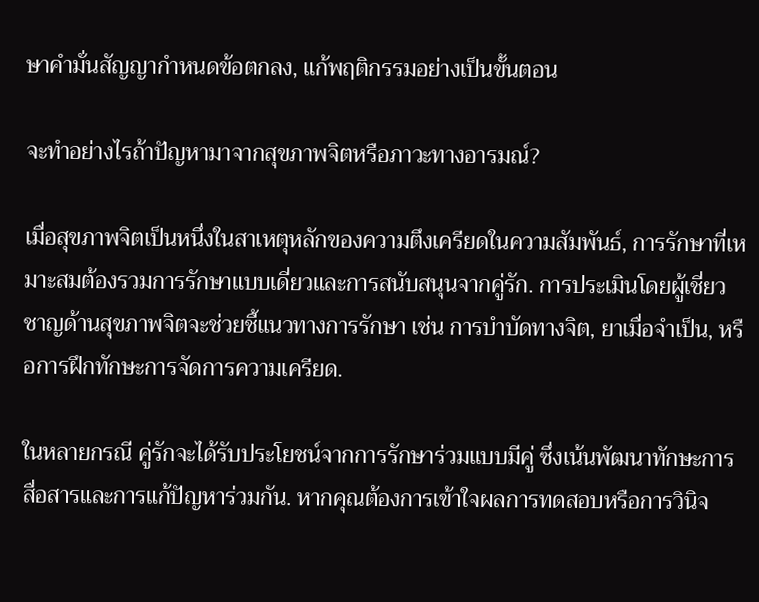ษาคำมั่นสัญญากำหนดข้อตกลง, แก้พฤติกรรมอย่างเป็นขั้นตอน

จะทำอย่างไรถ้าปัญหามาจากสุขภาพจิตหรือภาวะทางอารมณ์?

เมื่อสุขภาพจิตเป็นหนึ่งในสาเหตุหลักของความตึงเครียดในความสัมพันธ์, การรักษาที่เหมาะสมต้องรวมการรักษาแบบเดี่ยวและการสนับสนุนจากคู่รัก. การประเมินโดยผู้เชี่ยวชาญด้านสุขภาพจิตจะช่วยชี้แนวทางการรักษา เช่น การบำบัดทางจิต, ยาเมื่อจำเป็น, หรือการฝึกทักษะการจัดการความเครียด.

ในหลายกรณี คู่รักจะได้รับประโยชน์จากการรักษาร่วมแบบมีคู่ ซึ่งเน้นพัฒนาทักษะการสื่อสารและการแก้ปัญหาร่วมกัน. หากคุณต้องการเข้าใจผลการทดสอบหรือการวินิจ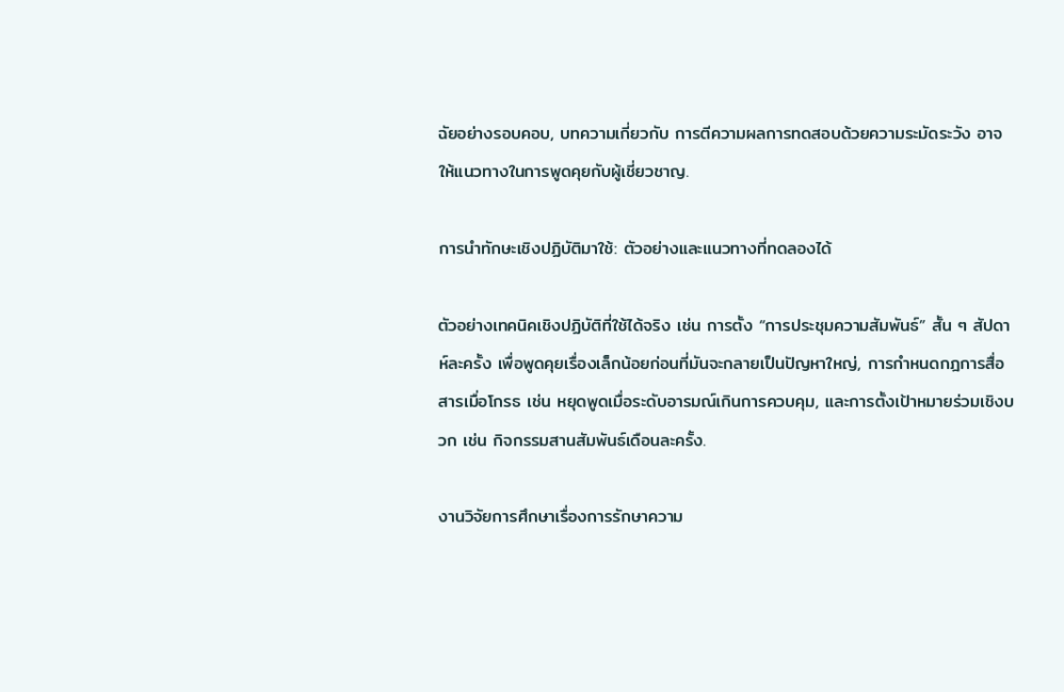ฉัยอย่างรอบคอบ, บทความเกี่ยวกับ การตีความผลการทดสอบด้วยความระมัดระวัง อาจให้แนวทางในการพูดคุยกับผู้เชี่ยวชาญ.

การนำทักษะเชิงปฏิบัติมาใช้: ตัวอย่างและแนวทางที่ทดลองได้

ตัวอย่างเทคนิคเชิงปฏิบัติที่ใช้ได้จริง เช่น การตั้ง “การประชุมความสัมพันธ์” สั้น ๆ สัปดาห์ละครั้ง เพื่อพูดคุยเรื่องเล็กน้อยก่อนที่มันจะกลายเป็นปัญหาใหญ่, การกำหนดกฎการสื่อสารเมื่อโกรธ เช่น หยุดพูดเมื่อระดับอารมณ์เกินการควบคุม, และการตั้งเป้าหมายร่วมเชิงบวก เช่น กิจกรรมสานสัมพันธ์เดือนละครั้ง.

งานวิจัยการศึกษาเรื่องการรักษาความ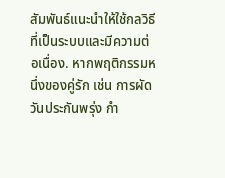สัมพันธ์แนะนำให้ใช้กลวิธีที่เป็นระบบและมีความต่อเนื่อง. หากพฤติกรรมหนึ่งของคู่รัก เช่น การผัดวันประกันพรุ่ง กำ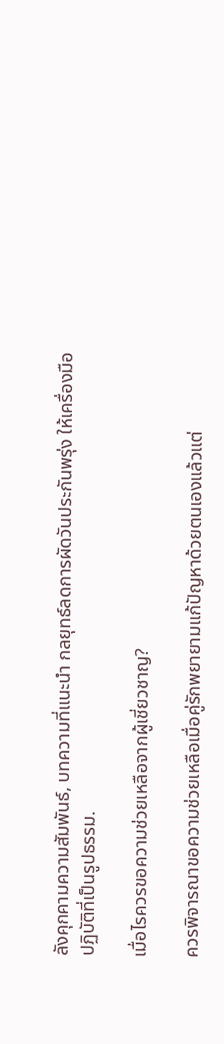ลังคุกคามความสัมพันธ์, บทความที่แนะนำ กลยุทธ์ลดการผัดวันประกันพรุ่ง ให้เครื่องมือปฏิบัติที่เป็นรูปธรรม.

เมื่อไรควรขอความช่วยเหลือจากผู้เชี่ยวชาญ?

ควรพิจารณาขอความช่วยเหลือเมื่อคู่รักพยายามแก้ปัญหาด้วยตนเองแล้วแต่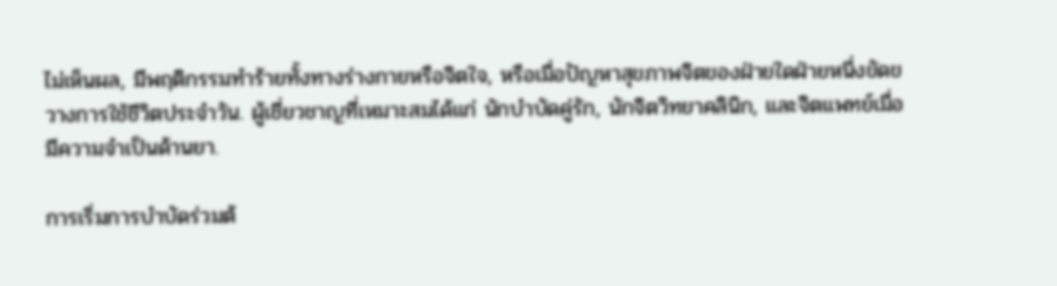ไม่เห็นผล, มีพฤติกรรมทำร้ายทั้งทางร่างกายหรือจิตใจ, หรือเมื่อปัญหาสุขภาพจิตของฝ่ายใดฝ่ายหนึ่งขัดขวางการใช้ชีวิตประจำวัน. ผู้เชี่ยวชาญที่เหมาะสมได้แก่ นักบำบัดคู่รัก, นักจิตวิทยาคลินิก, และจิตแพทย์เมื่อมีความจำเป็นด้านยา.

การเริ่มการบำบัดร่วมต้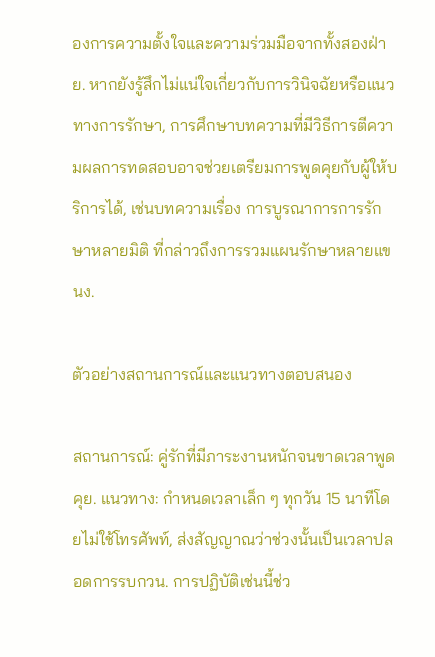องการความตั้งใจและความร่วมมือจากทั้งสองฝ่าย. หากยังรู้สึกไม่แน่ใจเกี่ยวกับการวินิจฉัยหรือแนวทางการรักษา, การศึกษาบทความที่มีวิธีการตีความผลการทดสอบอาจช่วยเตรียมการพูดคุยกับผู้ให้บริการได้, เช่นบทความเรื่อง การบูรณาการการรักษาหลายมิติ ที่กล่าวถึงการรวมแผนรักษาหลายแขนง.

ตัวอย่างสถานการณ์และแนวทางตอบสนอง

สถานการณ์: คู่รักที่มีภาระงานหนักจนขาดเวลาพูดคุย. แนวทาง: กำหนดเวลาเล็ก ๆ ทุกวัน 15 นาทีโดยไม่ใช้โทรศัพท์, ส่งสัญญาณว่าช่วงนั้นเป็นเวลาปลอดการรบกวน. การปฏิบัติเช่นนี้ช่ว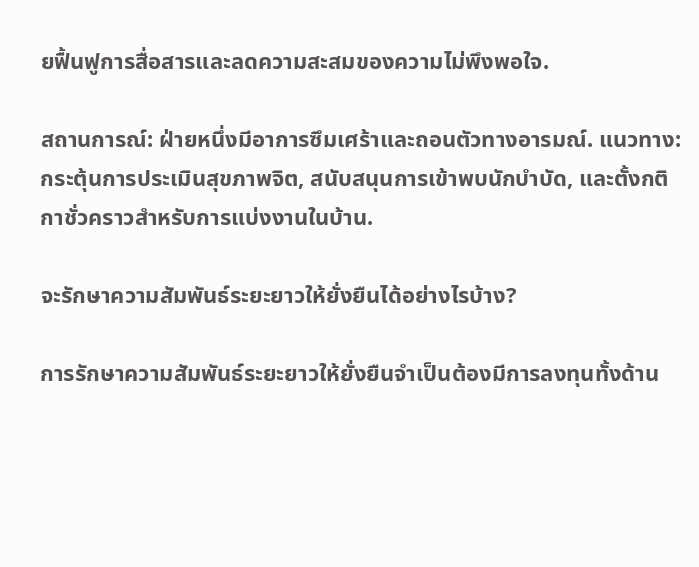ยฟื้นฟูการสื่อสารและลดความสะสมของความไม่พึงพอใจ.

สถานการณ์: ฝ่ายหนึ่งมีอาการซึมเศร้าและถอนตัวทางอารมณ์. แนวทาง: กระตุ้นการประเมินสุขภาพจิต, สนับสนุนการเข้าพบนักบำบัด, และตั้งกติกาชั่วคราวสำหรับการแบ่งงานในบ้าน.

จะรักษาความสัมพันธ์ระยะยาวให้ยั่งยืนได้อย่างไรบ้าง?

การรักษาความสัมพันธ์ระยะยาวให้ยั่งยืนจำเป็นต้องมีการลงทุนทั้งด้าน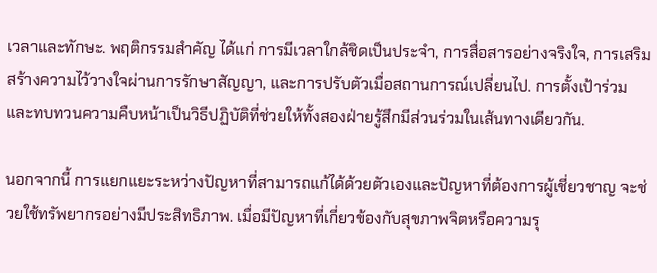เวลาและทักษะ. พฤติกรรมสำคัญ ได้แก่ การมีเวลาใกล้ชิดเป็นประจำ, การสื่อสารอย่างจริงใจ, การเสริมสร้างความไว้วางใจผ่านการรักษาสัญญา, และการปรับตัวเมื่อสถานการณ์เปลี่ยนไป. การตั้งเป้าร่วมและทบทวนความคืบหน้าเป็นวิธีปฏิบัติที่ช่วยให้ทั้งสองฝ่ายรู้สึกมีส่วนร่วมในเส้นทางเดียวกัน.

นอกจากนี้ การแยกแยะระหว่างปัญหาที่สามารถแก้ได้ด้วยตัวเองและปัญหาที่ต้องการผู้เชี่ยวชาญ จะช่วยใช้ทรัพยากรอย่างมีประสิทธิภาพ. เมื่อมีปัญหาที่เกี่ยวข้องกับสุขภาพจิตหรือความรุ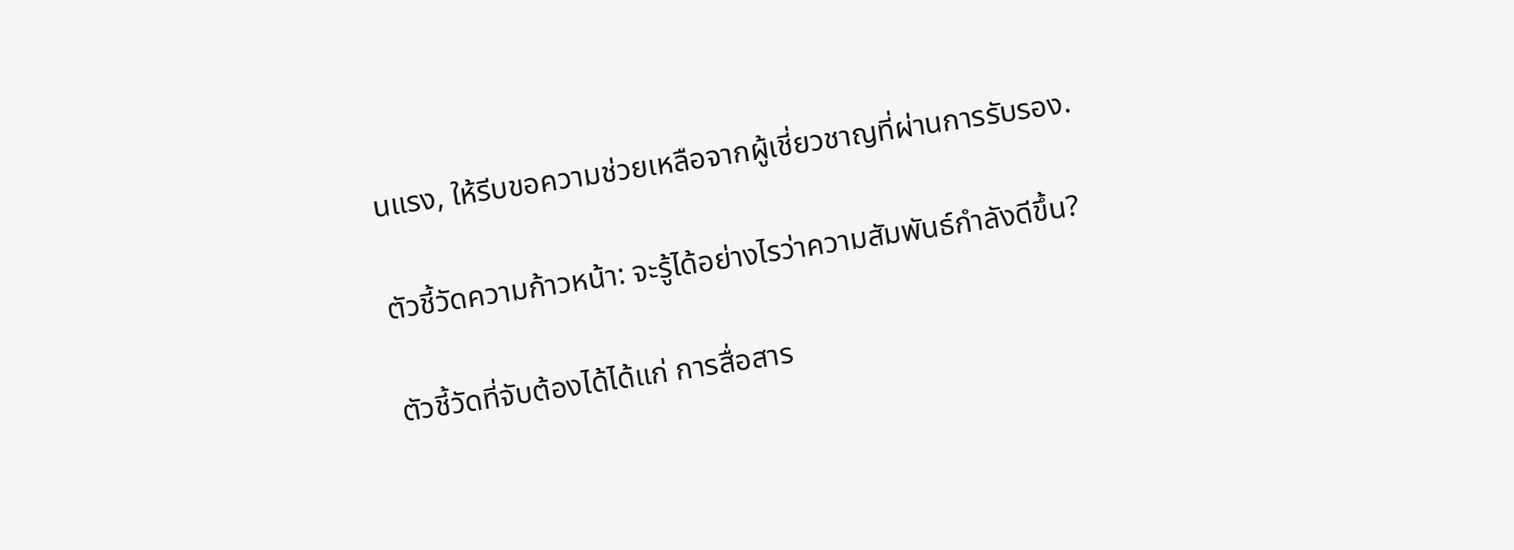นแรง, ให้รีบขอความช่วยเหลือจากผู้เชี่ยวชาญที่ผ่านการรับรอง.

ตัวชี้วัดความก้าวหน้า: จะรู้ได้อย่างไรว่าความสัมพันธ์กำลังดีขึ้น?

ตัวชี้วัดที่จับต้องได้ได้แก่ การสื่อสาร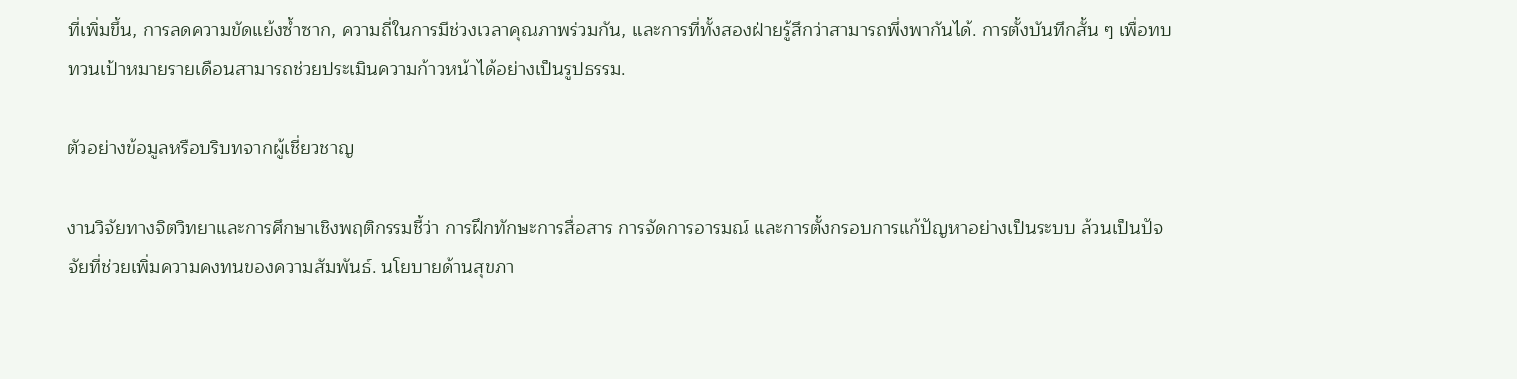ที่เพิ่มขึ้น, การลดความขัดแย้งซ้ำซาก, ความถี่ในการมีช่วงเวลาคุณภาพร่วมกัน, และการที่ทั้งสองฝ่ายรู้สึกว่าสามารถพึ่งพากันได้. การตั้งบันทึกสั้น ๆ เพื่อทบทวนเป้าหมายรายเดือนสามารถช่วยประเมินความก้าวหน้าได้อย่างเป็นรูปธรรม.

ตัวอย่างข้อมูลหรือบริบทจากผู้เชี่ยวชาญ

งานวิจัยทางจิตวิทยาและการศึกษาเชิงพฤติกรรมชี้ว่า การฝึกทักษะการสื่อสาร การจัดการอารมณ์ และการตั้งกรอบการแก้ปัญหาอย่างเป็นระบบ ล้วนเป็นปัจจัยที่ช่วยเพิ่มความคงทนของความสัมพันธ์. นโยบายด้านสุขภา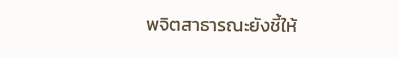พจิตสาธารณะยังชี้ให้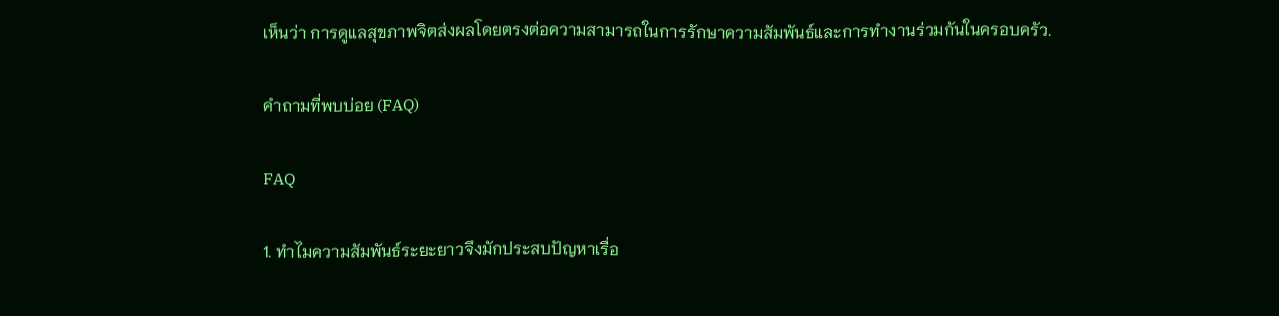เห็นว่า การดูแลสุขภาพจิตส่งผลโดยตรงต่อความสามารถในการรักษาความสัมพันธ์และการทำงานร่วมกันในครอบครัว.

คำถามที่พบบ่อย (FAQ)

FAQ

1. ทำไมความสัมพันธ์ระยะยาวจึงมักประสบปัญหาเรื่อ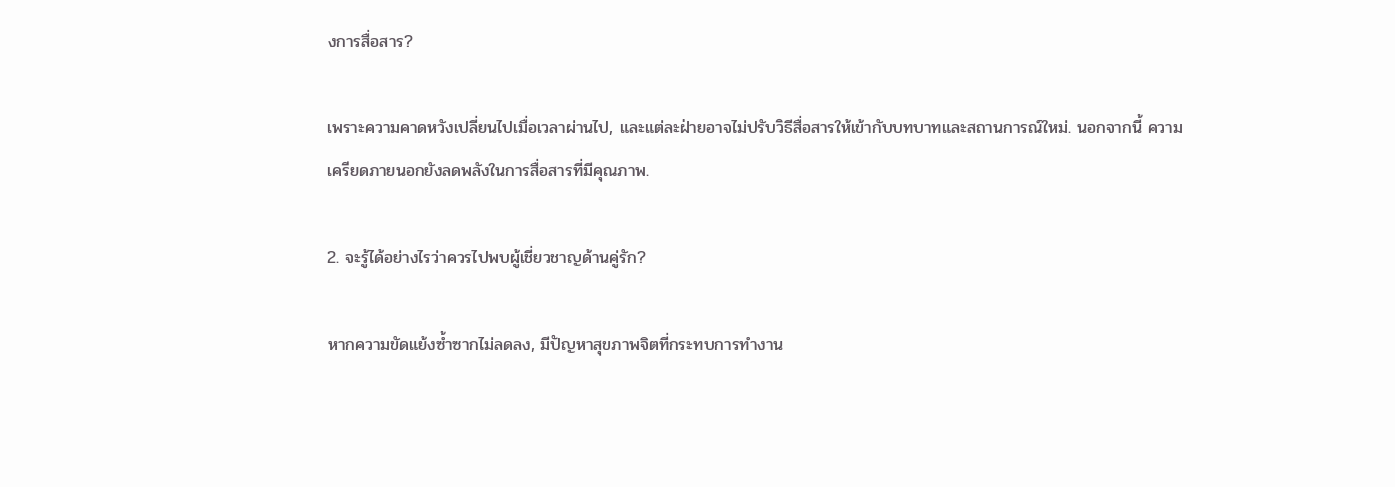งการสื่อสาร?

เพราะความคาดหวังเปลี่ยนไปเมื่อเวลาผ่านไป, และแต่ละฝ่ายอาจไม่ปรับวิธีสื่อสารให้เข้ากับบทบาทและสถานการณ์ใหม่. นอกจากนี้ ความเครียดภายนอกยังลดพลังในการสื่อสารที่มีคุณภาพ.

2. จะรู้ได้อย่างไรว่าควรไปพบผู้เชี่ยวชาญด้านคู่รัก?

หากความขัดแย้งซ้ำซากไม่ลดลง, มีปัญหาสุขภาพจิตที่กระทบการทำงาน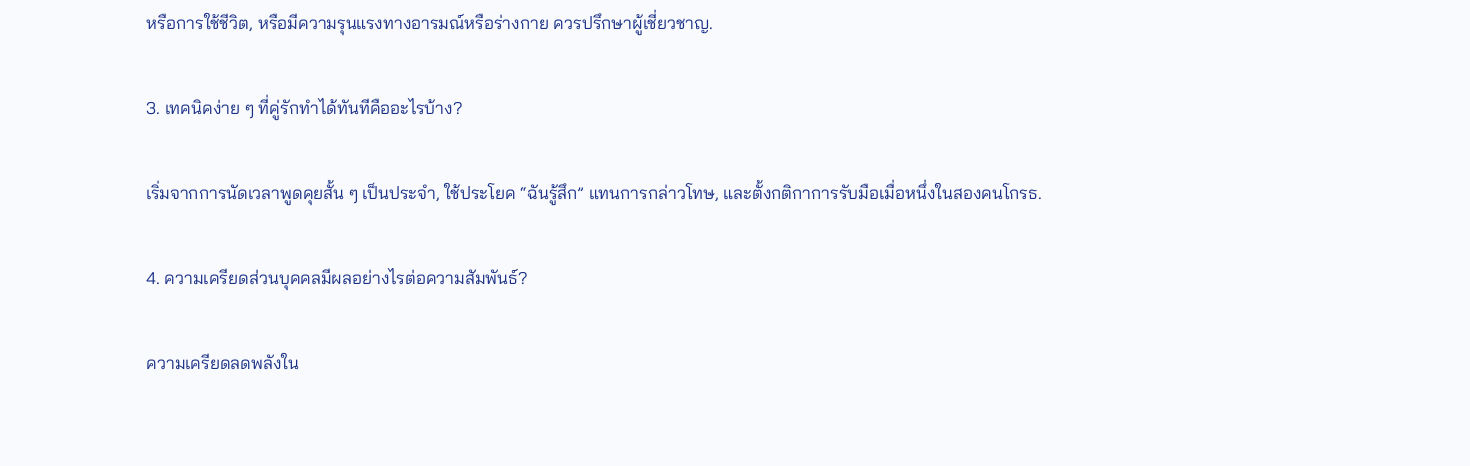หรือการใช้ชีวิต, หรือมีความรุนแรงทางอารมณ์หรือร่างกาย ควรปรึกษาผู้เชี่ยวชาญ.

3. เทคนิคง่าย ๆ ที่คู่รักทำได้ทันทีคืออะไรบ้าง?

เริ่มจากการนัดเวลาพูดคุยสั้น ๆ เป็นประจำ, ใช้ประโยค “ฉันรู้สึก” แทนการกล่าวโทษ, และตั้งกติกาการรับมือเมื่อหนึ่งในสองคนโกรธ.

4. ความเครียดส่วนบุคคลมีผลอย่างไรต่อความสัมพันธ์?

ความเครียดลดพลังใน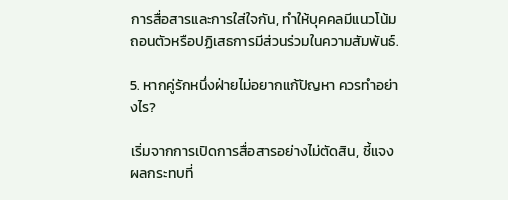การสื่อสารและการใส่ใจกัน, ทำให้บุคคลมีแนวโน้มถอนตัวหรือปฏิเสธการมีส่วนร่วมในความสัมพันธ์.

5. หากคู่รักหนึ่งฝ่ายไม่อยากแก้ปัญหา ควรทำอย่างไร?

เริ่มจากการเปิดการสื่อสารอย่างไม่ตัดสิน, ชี้แจงผลกระทบที่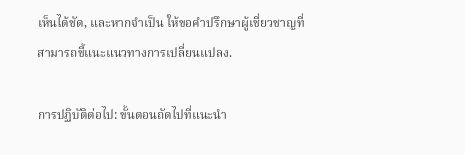เห็นได้ชัด, และหากจำเป็น ให้ขอคำปรึกษาผู้เชี่ยวชาญที่สามารถชี้แนะแนวทางการเปลี่ยนแปลง.

การปฏิบัติต่อไป: ขั้นตอนถัดไปที่แนะนำ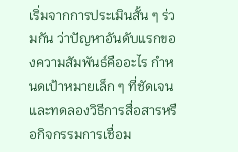เริ่มจากการประเมินสั้น ๆ ร่วมกัน ว่าปัญหาอันดับแรกของความสัมพันธ์คืออะไร กำหนดเป้าหมายเล็ก ๆ ที่ชัดเจน และทดลองวิธีการสื่อสารหรือกิจกรรมการเชื่อม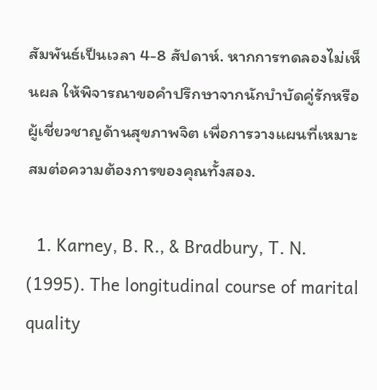สัมพันธ์เป็นเวลา 4-8 สัปดาห์. หากการทดลองไม่เห็นผล ให้พิจารณาขอคำปรึกษาจากนักบำบัดคู่รักหรือผู้เชี่ยวชาญด้านสุขภาพจิต เพื่อการวางแผนที่เหมาะสมต่อความต้องการของคุณทั้งสอง.

  1. Karney, B. R., & Bradbury, T. N. (1995). The longitudinal course of marital quality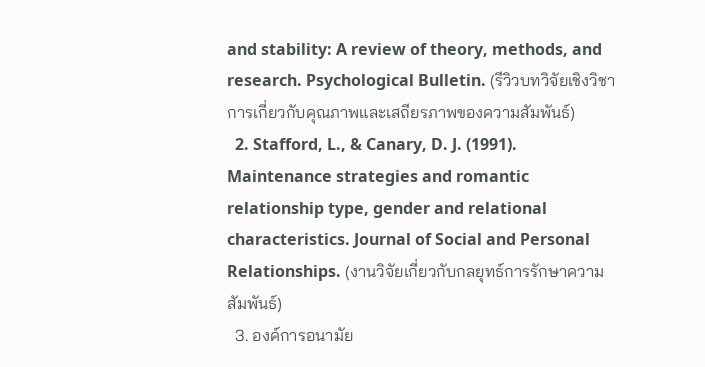and stability: A review of theory, methods, and research. Psychological Bulletin. (รีวิวบทวิจัยเชิงวิชาการเกี่ยวกับคุณภาพและเสถียรภาพของความสัมพันธ์)
  2. Stafford, L., & Canary, D. J. (1991). Maintenance strategies and romantic relationship type, gender and relational characteristics. Journal of Social and Personal Relationships. (งานวิจัยเกี่ยวกับกลยุทธ์การรักษาความสัมพันธ์)
  3. องค์การอนามัย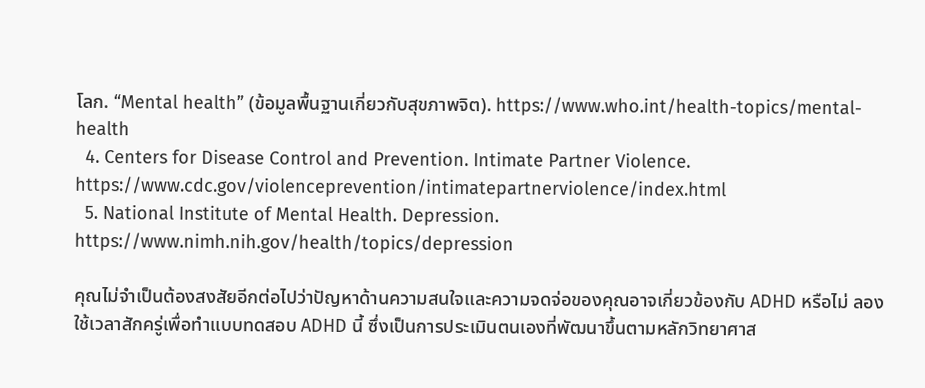โลก. “Mental health” (ข้อมูลพื้นฐานเกี่ยวกับสุขภาพจิต). https://www.who.int/health-topics/mental-health
  4. Centers for Disease Control and Prevention. Intimate Partner Violence. https://www.cdc.gov/violenceprevention/intimatepartnerviolence/index.html
  5. National Institute of Mental Health. Depression. https://www.nimh.nih.gov/health/topics/depression

คุณไม่จำเป็นต้องสงสัยอีกต่อไปว่าปัญหาด้านความสนใจและความจดจ่อของคุณอาจเกี่ยวข้องกับ ADHD หรือไม่ ลองใช้เวลาสักครู่เพื่อทำแบบทดสอบ ADHD นี้ ซึ่งเป็นการประเมินตนเองที่พัฒนาขึ้นตามหลักวิทยาศาส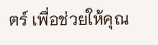ตร์ เพื่อช่วยให้คุณ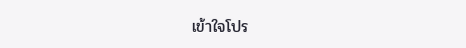เข้าใจโปร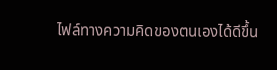ไฟล์ทางความคิดของตนเองได้ดีขึ้น